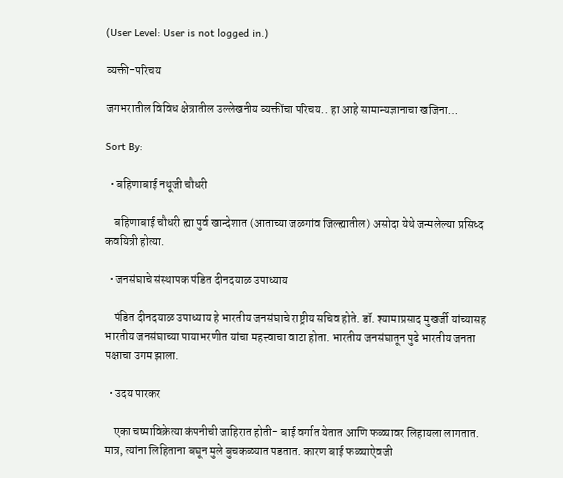(User Level: User is not logged in.)

व्यक्ती-परिचय

जगभरातील विविध क्षेत्रातील उल्लेखनीय व्यक्तींचा परिचय.. हा आहे सामान्यज्ञानाचा खजिना…

Sort By:

  • बहिणाबाई नथूजी चौधरी

    बहिणाबाई चौधरी ह्या पुर्व खान्देशात (आताच्या जळगांव जिल्ह्यातील) असोदा येथे जन्मलेल्या प्रसिध्द कवयित्री होत्या.

  • जनसंघाचे संस्थापक पंडित दीनदयाळ उपाध्याय

    पंडित दीनदयाळ उपाध्याय हे भारतीय जनसंघाचे राष्ट्रीय सचिव होते. डॉ. श्यामाप्रसाद मुखर्जी यांच्यासह भारतीय जनसंघाच्या पायाभरणीत यांचा महत्त्वाचा वाटा होता. भारतीय जनसंघातून पुढे भारतीय जनता पक्षाचा उगम झाला.

  • उदय पारकर

    एका चष्माविक्रेत्या कंपनीची जाहिरात होती- बाई वर्गात येतात आणि फळ्यावर लिहायला लागतात. मात्र, त्यांना लिहिताना बघून मुले बुचकळ्यात पडतात. कारण बाई फळ्याऐवजी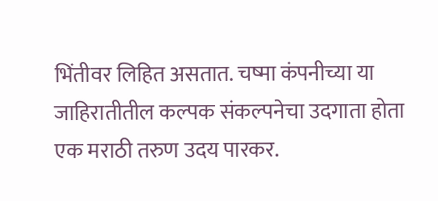भिंतीवर लिहित असतात. चष्मा कंपनीच्या या जाहिरातीतील कल्पक संकल्पनेचा उदगाता होता एक मराठी तरुण उदय पारकर.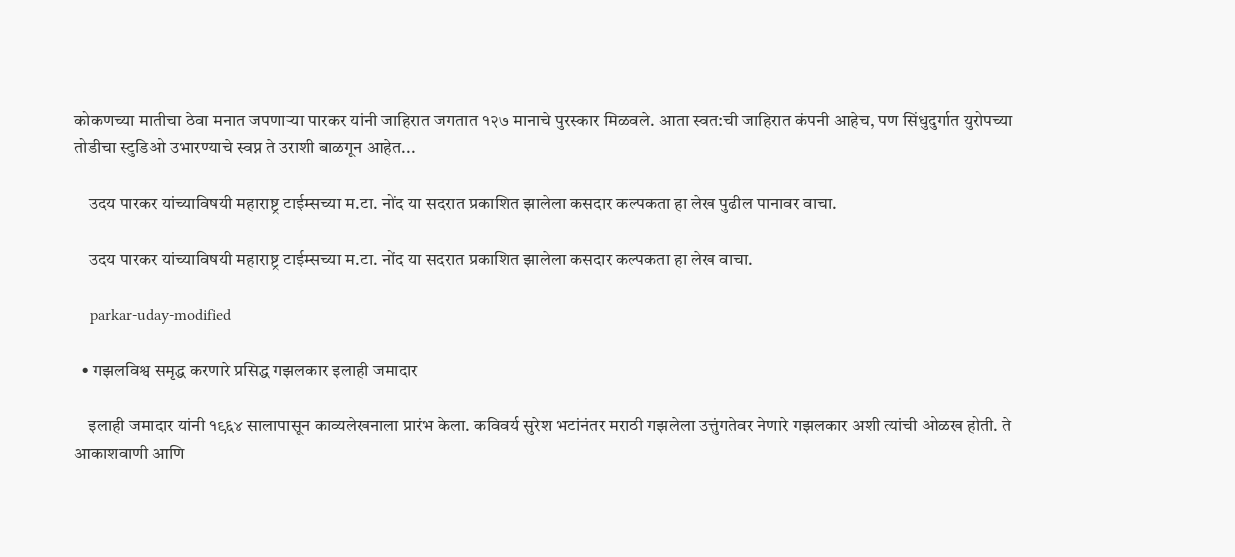कोकणच्या मातीचा ठेवा मनात जपणार्‍या पारकर यांनी जाहिरात जगतात १२७ मानाचे पुरस्कार मिळवले. आता स्वत:ची जाहिरात कंपनी आहेच, पण सिंधुदुर्गात युरोपच्या तोडीचा स्टुडिओ उभारण्याचे स्वप्न ते उराशी बाळगून आहेत...

    उदय पारकर यांच्याविषयी महाराष्ट्र टाईम्सच्या म.टा. नोंद या सदरात प्रकाशित झालेला कसदार कल्पकता हा लेख पुढील पानावर वाचा.

    उदय पारकर यांच्याविषयी महाराष्ट्र टाईम्सच्या म.टा. नोंद या सदरात प्रकाशित झालेला कसदार कल्पकता हा लेख वाचा.

    parkar-uday-modified

  • गझलविश्व समृद्ध करणारे प्रसिद्ध गझलकार इलाही जमादार

    इलाही जमादार यांनी १९६४ सालापासून काव्यलेखनाला प्रारंभ केला. कविवर्य सुरेश भटांनंतर मराठी गझलेला उत्तुंगतेवर नेणारे गझलकार अशी त्यांची ओळख होती. ते आकाशवाणी आणि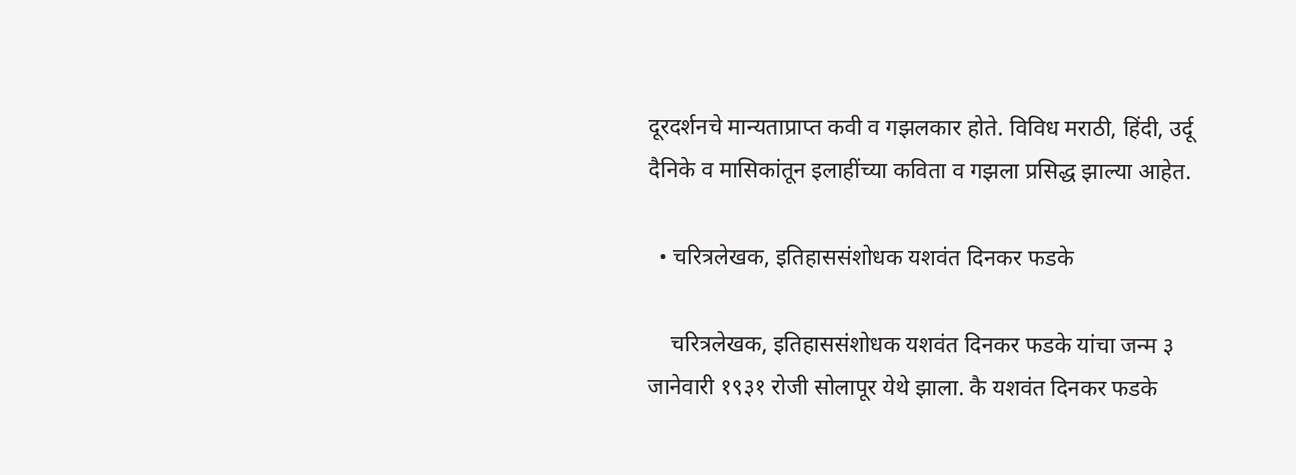दूरदर्शनचे मान्यताप्राप्त कवी व गझलकार होते. विविध मराठी, हिंदी, उर्दू दैनिके व मासिकांतून इलाहींच्या कविता व गझला प्रसिद्ध झाल्या आहेत.

  • चरित्रलेखक, इतिहाससंशोधक यशवंत दिनकर फडके

    चरित्रलेखक, इतिहाससंशोधक यशवंत दिनकर फडके यांचा जन्म ३ जानेवारी १९३१ रोजी सोलापूर येथे झाला. कै यशवंत दिनकर फडके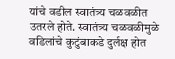यांचे वडील स्वातंत्र्य चळवळीत उतरले होते. स्वातंत्र्य चळवळीमुळे वडिलांचे कुटुंबाकडे दुर्लक्ष होत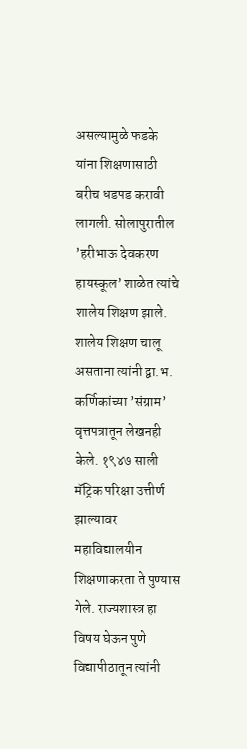असल्यामुळे फडके यांना शिक्षणासाठी बरीच धडपड करावी लागली. सोलापुरातील ’हरीभाऊ देवकरण हायस्कूल’ शाळेत त्यांचे शालेय शिक्षण झाले. शालेय शिक्षण चालू असताना त्यांनी द्वा.भ. कर्णिकांच्या ’संग्राम’ वृत्तपत्रातून लेखनही केले. १९४७ साली मॅट्रिक परिक्षा उत्तीर्ण झाल्यावर महाविद्यालयीन शिक्षणाकरता ते पुण्यास गेले. राज्यशास्त्र हा विषय घेऊन पुणे विद्यापीठातून त्यांनी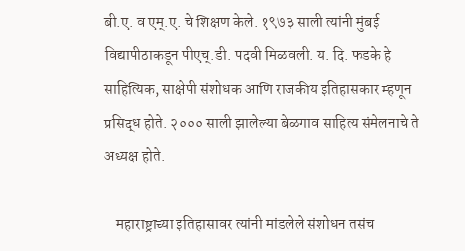बी.ए. व एम्‌.ए. चे शिक्षण केले. १९७३ साली त्यांनी मुंबई विद्यापीठाकडून पीएच्‌.डी. पदवी मिळवली. य. दि. फडके हे साहित्यिक, साक्षेपी संशोधक आणि राजकीय इतिहासकार म्हणून प्रसिद्ध होते. २००० साली झालेल्या बेळगाव साहित्य संमेलनाचे ते अध्यक्ष होते.

    महाराष्ट्राच्या इतिहासावर त्यांनी मांडलेले संशोधन तसंच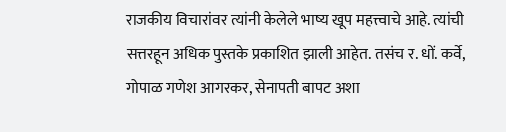राजकीय विचारांवर त्यांनी केलेले भाष्य खूप महत्त्वाचे आहे. त्यांची सत्तरहून अधिक पुस्तके प्रकाशित झाली आहेत. तसंच र. धों. कर्वे, गोपाळ गणेश आगरकर, सेनापती बापट अशा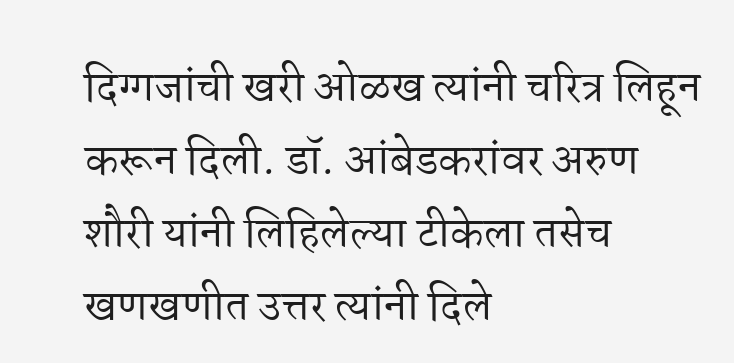दिग्गजांची खरी ओळख त्यांनी चरित्र लिहून करून दिली. डॉ. आंबेडकरांवर अरुण शौरी यांनी लिहिलेल्या टीकेला तसेच खणखणीत उत्तर त्यांनी दिले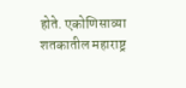होते. एकोणिसाव्या शतकातील महाराष्ट्र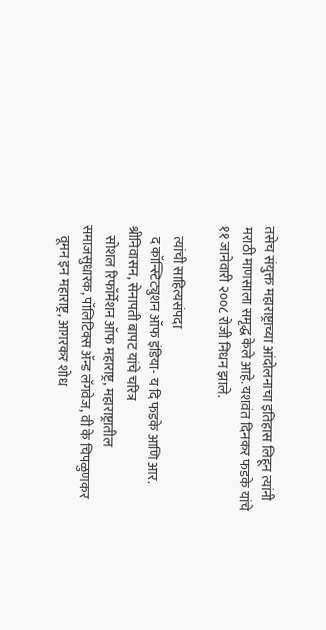तसेच संयुक्त महाराष्ट्राच्या आंदोलनाचा इतिहास लिहून त्यांनी मराठी माणसाला समृद्ध केले आहे. यशवंत दिनकर फडके यांचे ११ जानेवारी २००८ रोजी निधन झाले.

    त्यांची साहित्यसंपदा
    द कॉन्स्टिट्युशन ऑफ इंडिया- य दि फडके आणि आर. श्रीनिवासन, सेनापती बापट यांचे चरित्र
    सोशल रिफॉर्मेशन ऑफ महाराष्ट्र, महाराष्ट्रातील समाजसुधारक, पॉलिटिक्स ॲन्ड लॅगवेज, वी के चिपळुणकर
    वूमन इन महाराष्ट्र, आगरकर शोध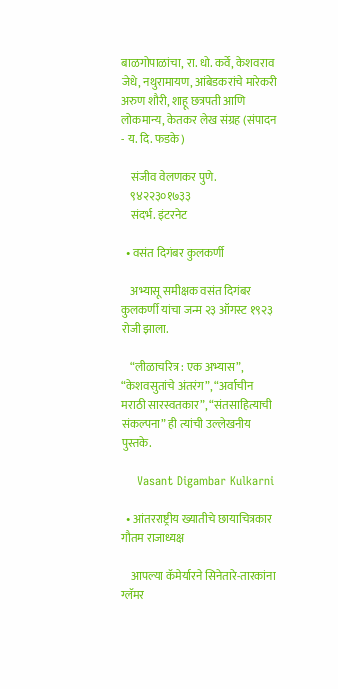बाळगोपाळांचा, रा. धो. कर्वे, केशवराव जेधे, नथुरामायण, आंबेडकरांचे मारेकरी अरुण शौरी, शाहू छत्रपती आणि लोकमान्य, केतकर लेख संग्रह (संपादन - य. दि. फडके)

    संजीव वेलणकर पुणे.
    ९४२२३०१७३३
    संदर्भ. इंटरनेट

  • वसंत दिगंबर कुलकर्णी

    अभ्यासू समीक्षक वसंत दिगंबर कुलकर्णी यांचा जन्म २३ ऑगस्ट १९२३ रोजी झाला.

    “लीळाचरित्र : एक अभ्यास”, “केशवसुतांचे अंतरंग”, “अर्वाचीन मराठी सारस्वतकार”, “संतसाहित्याची संकल्पना” ही त्यांची उल्लेखनीय पुस्तके.

    Vasant Digambar Kulkarni

  • आंतरराष्ट्रीय ख्यातीचे छायाचित्रकार गौतम राजाध्यक्ष

    आपल्या कॅमेर्यारने सिनेतारे-तारकांना ग्लॅमर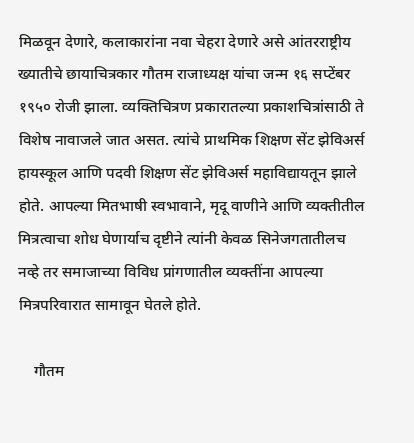मिळवून देणारे, कलाकारांना नवा चेहरा देणारे असे आंतरराष्ट्रीय ख्यातीचे छायाचित्रकार गौतम राजाध्यक्ष यांचा जन्म १६ सप्टेंबर १९५० रोजी झाला. व्यक्तिचित्रण प्रकारातल्या प्रकाशचित्रांसाठी ते विशेष नावाजले जात असत. त्यांचे प्राथमिक शिक्षण सेंट झेविअर्स हायस्कूल आणि पदवी शिक्षण सेंट झेविअर्स महाविद्यायतून झाले होते. आपल्या मितभाषी स्वभावाने, मृदू वाणीने आणि व्यक्तीतील मित्रत्वाचा शोध घेणार्याच दृष्टीने त्यांनी केवळ सिनेजगतातीलच नव्हे तर समाजाच्या विविध प्रांगणातील व्यक्तींना आपल्या मित्रपरिवारात सामावून घेतले होते.

    गौतम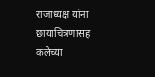राजाध्यक्ष यांना छायाचित्रणासह कलेच्या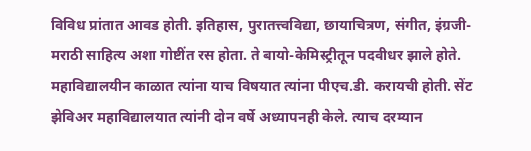विविध प्रांतात आवड होती. इतिहास, पुरातत्त्वविद्या, छायाचित्रण, संगीत, इंग्रजी-मराठी साहित्य अशा गोष्टींत रस होता. ते बायो-केमिस्ट्रीतून पदवीधर झाले होते. महाविद्यालयीन काळात त्यांना याच विषयात त्यांना पीएच.डी. करायची होती. सेंट झेविअर महाविद्यालयात त्यांनी दोन वर्षे अध्यापनही केले. त्याच दरम्यान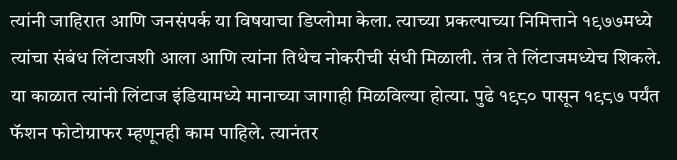त्यांनी जाहिरात आणि जनसंपर्क या विषयाचा डिप्लोमा केला. त्याच्या प्रकल्पाच्या निमित्ताने १९७७मध्ये त्यांचा संबंध लिंटाजशी आला आणि त्यांना तिथेच नोकरीची संधी मिळाली. तंत्र ते लिंटाजमध्येच शिकले. या काळात त्यांनी लिंटाज इंडियामध्ये मानाच्या जागाही मिळविल्या होत्या. पुढे १९८० पासून १९८७ पर्यंत फॅशन फोटोग्राफर म्हणूनही काम पाहिले. त्यानंतर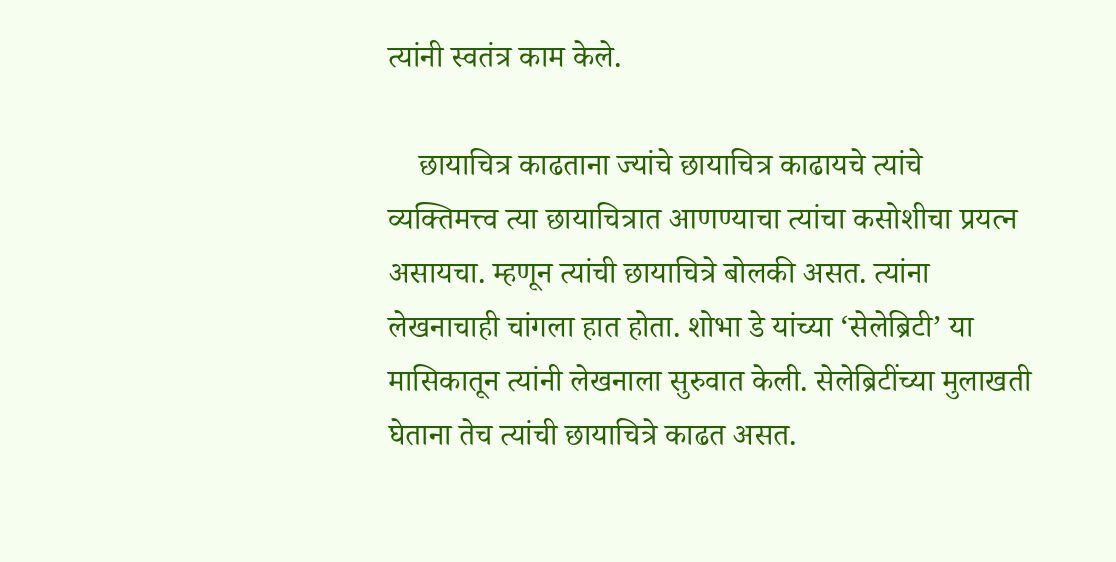त्यांनी स्वतंत्र काम केले.

    छायाचित्र काढताना ज्यांचे छायाचित्र काढायचे त्यांचे व्यक्तिमत्त्व त्या छायाचित्रात आणण्याचा त्यांचा कसोशीचा प्रयत्न असायचा. म्हणून त्यांची छायाचित्रे बोलकी असत. त्यांना लेखनाचाही चांगला हात होता. शोभा डे यांच्या ‘सेलेब्रिटी’ या मासिकातून त्यांनी लेखनाला सुरुवात केली. सेलेब्रिटींच्या मुलाखती घेताना तेच त्यांची छायाचित्रे काढत असत.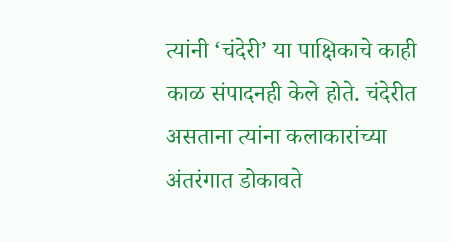त्यांनी ‘चंदेरी’ या पाक्षिकाचे काही काळ संपादनही केले होते. चंदेरीत असताना त्यांना कलाकारांच्या अंतरंगात डोकावते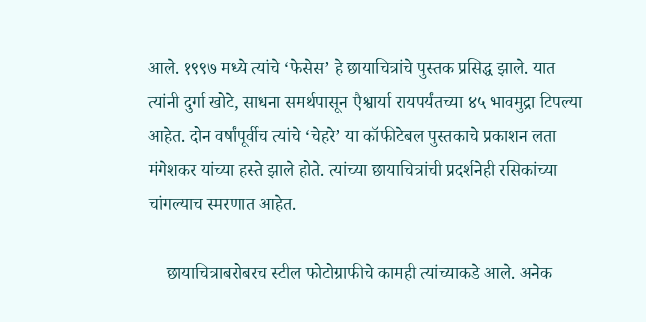आले. १९९७ मध्ये त्यांचे ‘फेसेस’ हे छायाचित्रांचे पुस्तक प्रसिद्ध झाले. यात त्यांनी दुर्गा खोटे, साधना समर्थपासून एैश्वार्या रायपर्यंतच्या ४५ भावमुद्रा टिपल्या आहेत. दोन वर्षांपूर्वीच त्यांचे ‘चेहरे’ या कॉफीटेबल पुस्तकाचे प्रकाशन लता मंगेशकर यांच्या हस्ते झाले होते. त्यांच्या छायाचित्रांची प्रदर्शनेही रसिकांच्या चांगल्याच स्मरणात आहेत.

    छायाचित्राबरोबरच स्टील फोटोग्राफीचे कामही त्यांच्याकडे आले. अनेक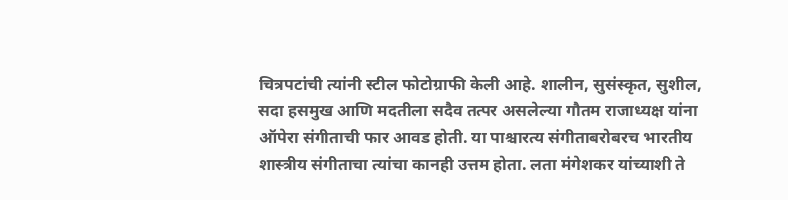चित्रपटांची त्यांनी स्टील फोटोग्राफी केली आहे. शालीन, सुसंस्कृत, सुशील, सदा हसमुख आणि मदतीला सदैव तत्पर असलेल्या गौतम राजाध्यक्ष यांना ऑपेरा संगीताची फार आवड होती. या पाश्चारत्य संगीताबरोबरच भारतीय शास्त्रीय संगीताचा त्यांचा कानही उत्तम होता. लता मंगेशकर यांच्याशी ते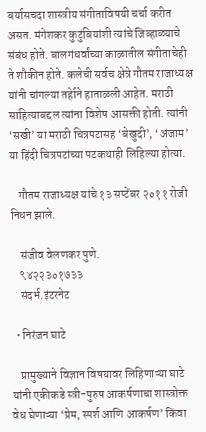बर्यासचदा शास्त्रीय संगीताविषयी चर्चा करीत असत. मंगेशकर कुटुंबियांशी त्यांचे जिव्हाळ्याचे संबंध होते. बालगंधर्वांच्या काळातील संगीताचेही ते शौकीन होते. कलेची सर्वच क्षेत्रे गौतम राजाध्यक्ष यांनी चांगल्या तर्हेाने हाताळली आहेत. मराठी साहित्याबद्दल त्यांना विशेष आसक्ती होती. त्यांनी ‘सखी’ या मराठी चित्रपटासह ‘बेखुदी’, ‘अंजाम’ या हिंदी चित्रपटांच्या पटकथाही लिहिल्या होत्या.

    गौतम राजाध्यक्ष यांचे १३ सप्टेंबर २०११ रोजी निधन झाले.

    संजीव वेलणकर पुणे.
    ९४२२३०१७३३
    संदर्भ.इंटरनेट

  • निरंजन घाटे

    प्रामुख्याने विज्ञान विषयावर लिहिणाऱ्या घाटे यांनी एकीकडे स्त्री-पुरुष आकर्षणाचा शास्त्रोक्त वेध घेणाऱ्या ‘प्रेम, स्पर्श आणि आकर्षण’ किंवा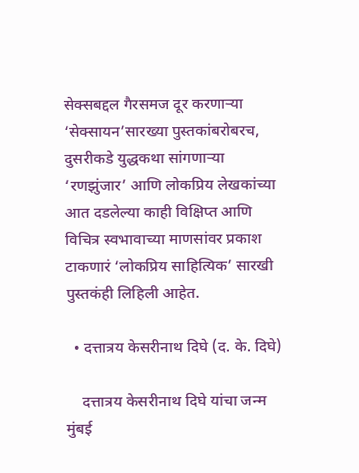सेक्सबद्दल गैरसमज दूर करणाऱ्या ‘सेक्सायन’सारख्या पुस्तकांबरोबरच, दुसरीकडे युद्धकथा सांगणाऱ्या ‘रणझुंजार’ आणि लोकप्रिय लेखकांच्या आत दडलेल्या काही विक्षिप्त आणि विचित्र स्वभावाच्या माणसांवर प्रकाश टाकणारं ‘लोकप्रिय साहित्यिक’ सारखी पुस्तकंही लिहिली आहेत.

  • दत्तात्रय केसरीनाथ दिघे (द. के. दिघे)

    दत्तात्रय केसरीनाथ दिघे यांचा जन्म मुंबई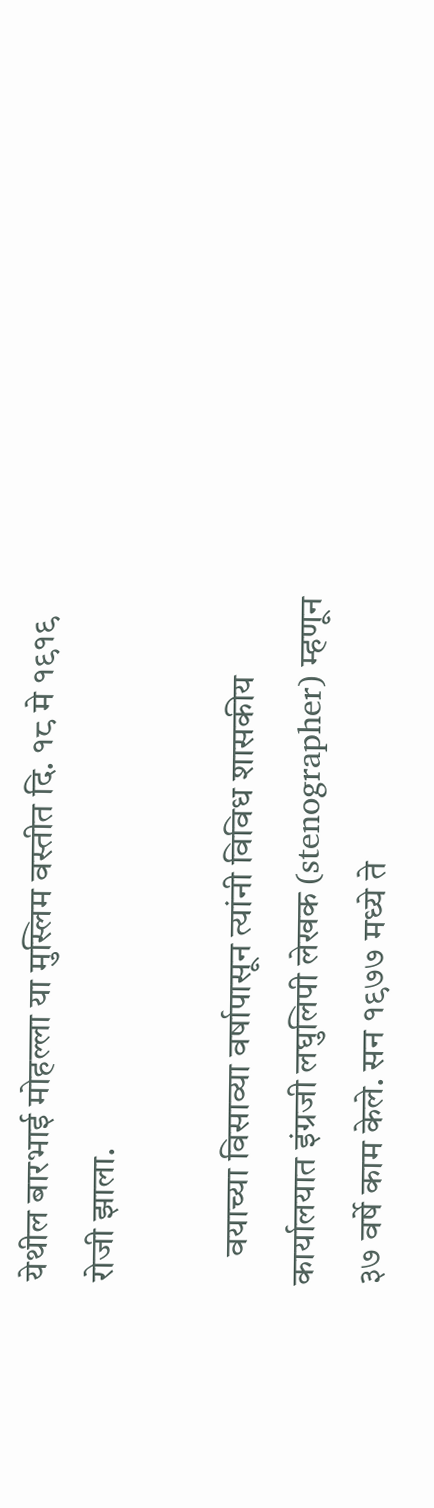येथील बारभाई मोहल्ला या मुस्लिम वस्तीत दि. १८ मे १९१९ रोजी झाला.

    वयाच्या विसाव्या वर्षापासून त्यांनी विविध शासकीय कार्यालयात इंग्रजी लघुलिपी लेखक (stenographer) म्हणून ३७ वर्षे काम केले. सन १९७७ मध्ये ते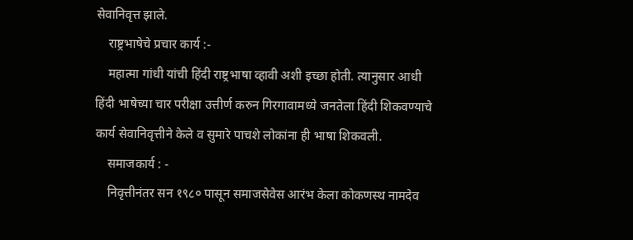सेवानिवृत्त झाले.
    राष्ट्रभाषेचे प्रचार कार्य :-
    महात्मा गांधी यांची हिंदी राष्ट्रभाषा व्हावी अशी इच्छा होती. त्यानुसार आधी हिंदी भाषेच्या चार परीक्षा उत्तीर्ण करुन गिरगावामध्ये जनतेला हिंदी शिकवण्याचे कार्य सेवानिवृत्तीने केले व सुमारे पाचशे लोकांना ही भाषा शिकवली.
    समाजकार्य : -
    निवृत्तीनंतर सन १९८० पासून समाजसेवेस आरंभ केला कोकणस्थ नामदेव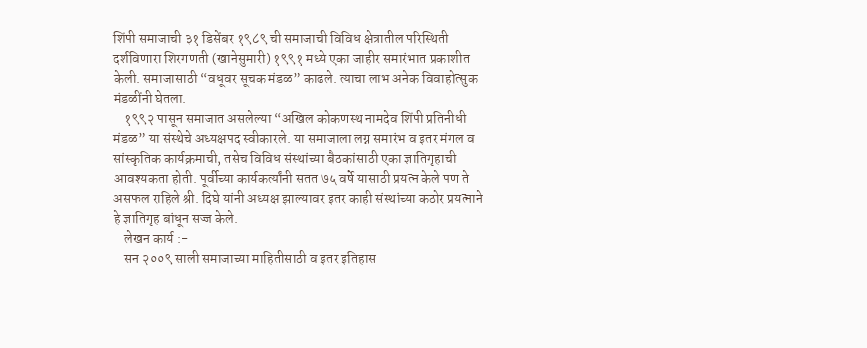शिंपी समाजाची ३१ डिसेंबर १९८९ ची समाजाची विविध क्षेत्रातील परिस्थिती दर्शविणारा शिरगणती (खानेसुमारी) १९९१ मध्ये एका जाहीर समारंभात प्रकाशीत केली. समाजासाठी “वधूवर सूचक मंडळ” काढले. त्याचा लाभ अनेक विवाहोत्सुक मंडळींनी घेतला.
    १९९२ पासून समाजात असलेल्या “अखिल कोकणस्थ नामदेव शिंपी प्रतिनीधी मंडळ” या संस्थेचे अध्यक्षपद स्वीकारले. या समाजाला लग्न समारंभ व इतर मंगल व सांस्कृतिक कार्यक्रमाची, तसेच विविध संस्थांच्या बैठकांसाठी एका ज्ञातिगृहाची आवश्यकता होती. पूर्वीच्या कार्यकर्त्यांनी सतत ७५ वर्षे यासाठी प्रयत्न केले पण ते असफल राहिले श्री. दिघे यांनी अध्यक्ष झाल्यावर इतर काही संस्थांच्या कठोर प्रयत्नाने हे ज्ञातिगृह बांधून सज्ज केले.
    लेखन कार्य :-
    सन २००९ साली समाजाच्या माहितीसाठी व इतर इतिहास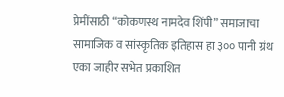प्रेमींसाठी “कोकणस्थ नामदेव शिंपी” समाजाचा सामाजिक व सांस्कृतिक इतिहास हा ३०० पानी ग्रंथ एका जाहीर सभेत प्रकाशित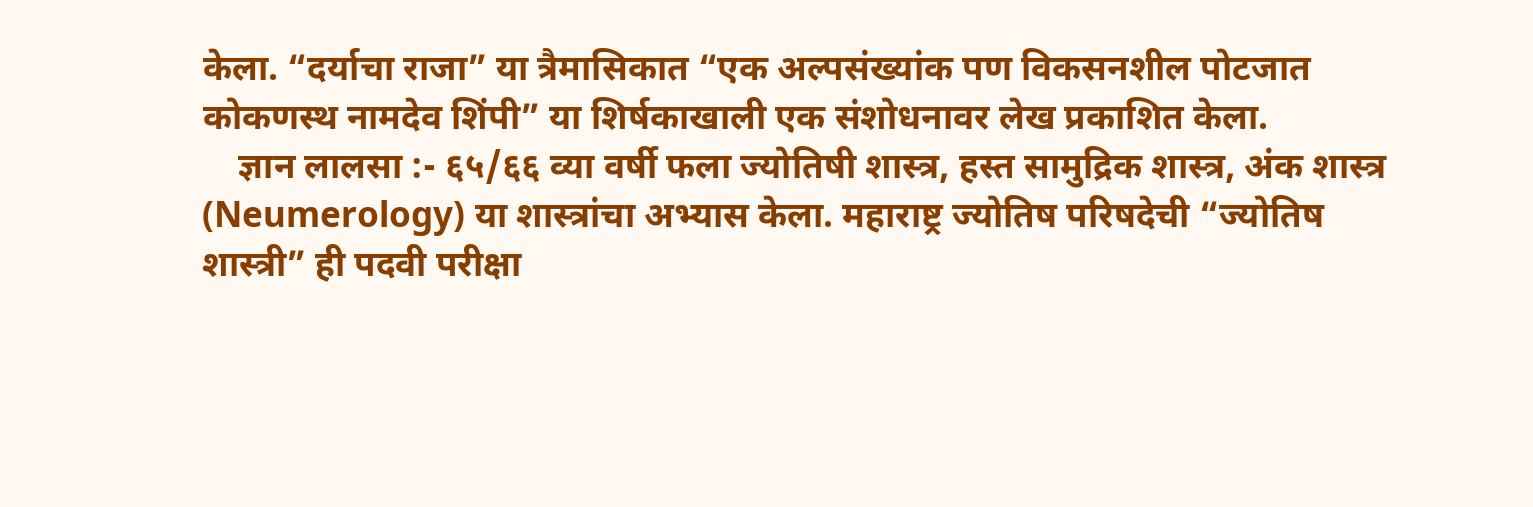केला. “दर्याचा राजा” या त्रैमासिकात “एक अल्पसंख्यांक पण विकसनशील पोटजात कोकणस्थ नामदेव शिंपी” या शिर्षकाखाली एक संशोधनावर लेख प्रकाशित केला.
    ज्ञान लालसा :- ६५/६६ व्या वर्षी फला ज्योतिषी शास्त्र, हस्त सामुद्रिक शास्त्र, अंक शास्त्र (Neumerology) या शास्त्रांचा अभ्यास केला. महाराष्ट्र ज्योतिष परिषदेची “ज्योतिष शास्त्री” ही पदवी परीक्षा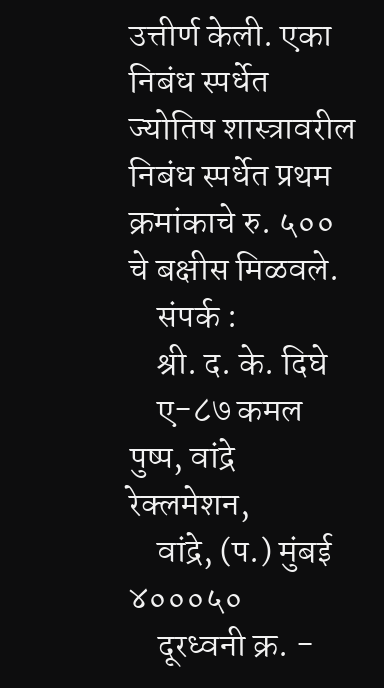उत्तीर्ण केली. एका निबंध स्पर्धेत ज्योतिष शास्त्रावरील निबंध स्पर्धेत प्रथम क्रमांकाचे रु. ५०० चे बक्षीस मिळवले.
    संपर्क :
    श्री. द. के. दिघे
    ए-८७ कमल पुष्प, वांद्रे रेक्लमेशन,
    वांद्रे, (प.) मुंबई ४०००५०
    दूरध्वनी क्र. -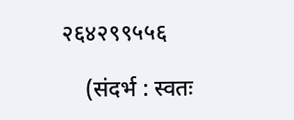२६४२९९५५६

    (संदर्भ : स्वतः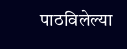पाठविलेल्या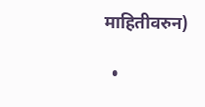माहितीवरुन)

  •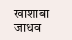खाशाबा जाधव